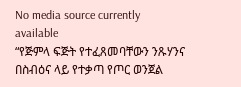No media source currently available
“የጅምላ ፍጅት የተፈጸመባቸውን ንጹሃንና በስብዕና ላይ የተቃጣ የጦር ወንጀል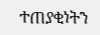ተጠያቂነትን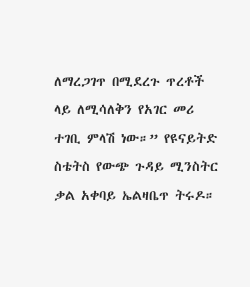ለማረጋገጥ በሚደረጉ ጥረቶች ላይ ለሚሳለቅን የአገር መሪ ተገቢ ምላሽ ነው።” የዩናይትድ ስቴትስ የውጭ ጉዳይ ሚንስትር ቃል አቀባይ ኤልዛቤጥ ትሩዶ።